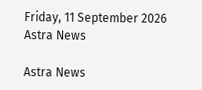Friday, 11 September 2026
Astra News

Astra News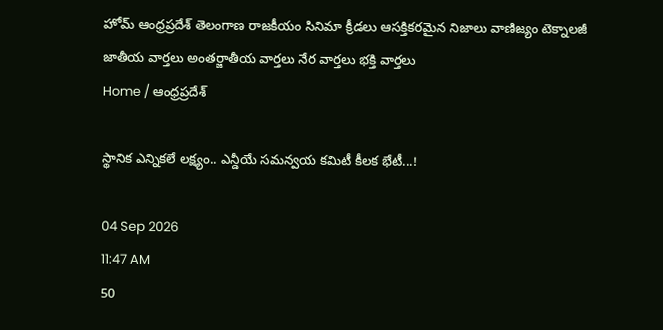హోమ్ ఆంధ్రప్రదేశ్ తెలంగాణ రాజకీయం సినిమా క్రీడలు ఆసక్తికరమైన నిజాలు వాణిజ్యం టెక్నాలజీ జాతీయ వార్తలు అంతర్జాతీయ వార్తలు నేర వార్తలు భక్తి వార్తలు
Home / ఆంధ్రప్రదేశ్

స్థానిక ఎన్నికలే లక్ష్యం.. ఎన్డీయే సమన్వయ కమిటీ కీలక భేటీ...!

04 Sep 2026
11:47 AM
50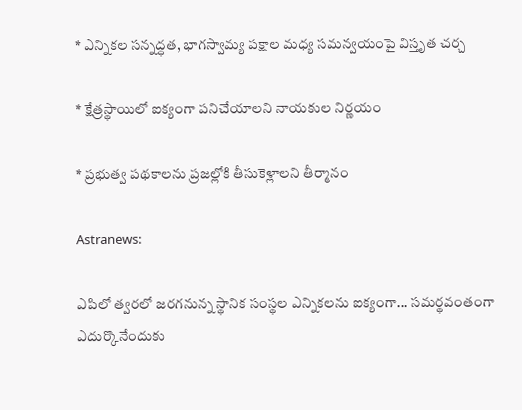* ఎన్నికల సన్నద్ధత, భాగస్వామ్య పక్షాల మధ్య సమన్వయంపై విస్తృత చర్చ

* క్షేత్రస్థాయిలో ఐక్యంగా పనిచేయాలని నాయకుల నిర్ణయం

* ప్రభుత్వ పథకాలను ప్రజల్లోకి తీసుకెళ్లాలని తీర్మానం

Astranews:

ఎపిలో త్వరలో జరగనున్న స్థానిక సంస్థల ఎన్నికలను ఐక్యంగా... సమర్థవంతంగా ఎదుర్కొనేందుకు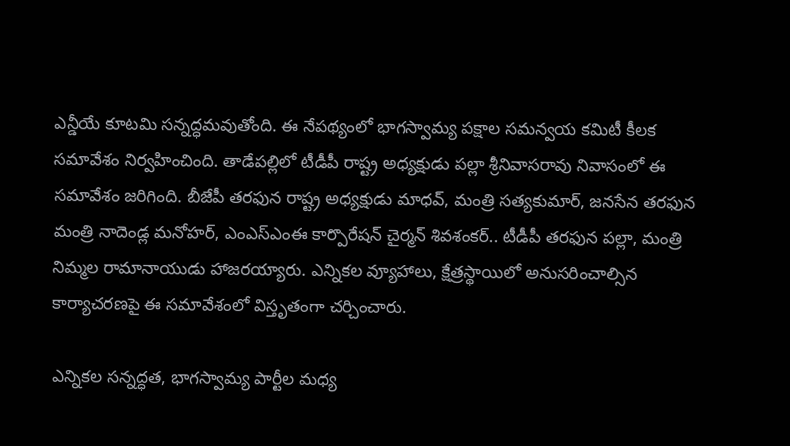ఎన్డీయే కూటమి సన్నద్ధమవుతోంది. ఈ నేపథ్యంలో భాగస్వామ్య పక్షాల సమన్వయ కమిటీ కీలక సమావేశం నిర్వహించింది. తాడేపల్లిలో టీడీపీ రాష్ట్ర అధ్యక్షుడు పల్లా శ్రీనివాసరావు నివాసంలో ఈ సమావేశం జరిగింది. బీజేపీ తరఫున రాష్ట్ర అధ్యక్షుడు మాధవ్‌, మంత్రి సత్యకుమార్‌, జనసేన తరఫున మంత్రి నాదెండ్ల మనోహర్‌, ఎంఎస్ఎంఈ కార్పొరేషన్‌ చైర్మన్‌ శివశంకర్‌.. టీడీపీ తరఫున పల్లా, మంత్రి నిమ్మల రామానాయుడు హాజరయ్యారు. ఎన్నికల వ్యూహాలు, క్షేత్రస్థాయిలో అనుసరించాల్సిన కార్యాచరణపై ఈ సమావేశంలో విస్తృతంగా చర్చించారు.

ఎన్నికల సన్నద్ధత, భాగస్వామ్య పార్టీల మధ్య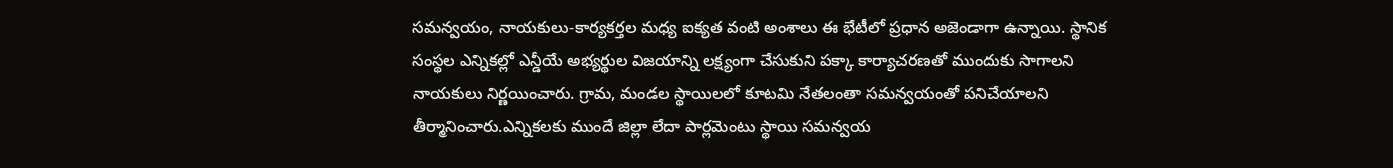సమన్వయం, నాయకులు-కార్యకర్తల మధ్య ఐక్యత వంటి అంశాలు ఈ భేటీలో ప్రధాన అజెండాగా ఉన్నాయి. స్థానిక సంస్థల ఎన్నికల్లో ఎన్డీయే అభ్యర్థుల విజయాన్ని లక్ష్యంగా చేసుకుని పక్కా కార్యాచరణతో ముందుకు సాగాలని నాయకులు నిర్ణయించారు. గ్రామ, మండల స్థాయిలలో కూటమి నేతలంతా సమన్వయంతో పనిచేయాలని తీర్మానించారు.ఎన్నికలకు ముందే జిల్లా లేదా పార్లమెంటు స్థాయి సమన్వయ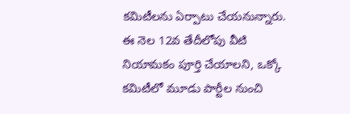కమిటీలను ఏర్పాటు చేయనున్నారు. ఈ నెల 12వ తేదీలోపు వీటి నియామకం పూర్తి చేయాలని, ఒక్కో కమిటీలో మూడు పార్టీల నుంచి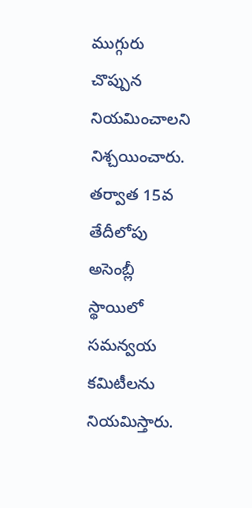ముగ్గురు చొప్పున నియమించాలని నిశ్చయించారు. తర్వాత 15వ తేదీలోపు అసెంబ్లీ స్థాయిలో సమన్వయ కమిటీలను నియమిస్తారు.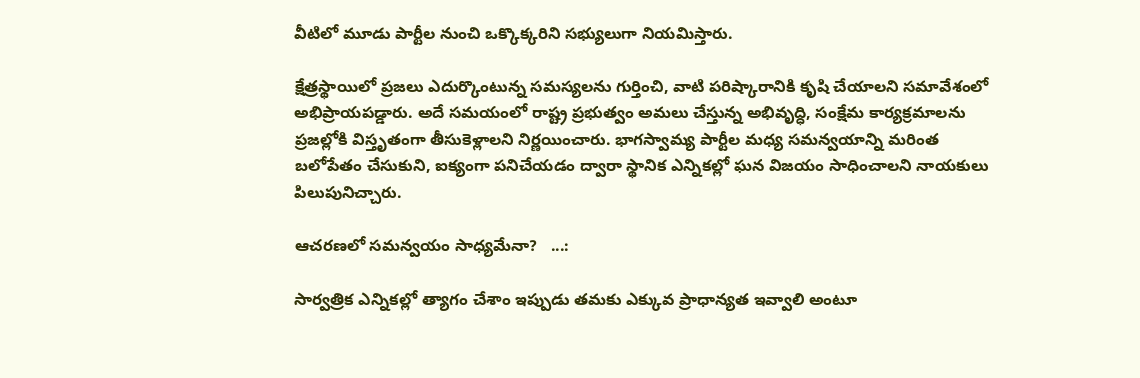వీటిలో మూడు పార్టీల నుంచి ఒక్కొక్కరిని సభ్యులుగా నియమిస్తారు.

క్షేత్రస్థాయిలో ప్రజలు ఎదుర్కొంటున్న సమస్యలను గుర్తించి, వాటి పరిష్కారానికి కృషి చేయాలని సమావేశంలో అభిప్రాయపడ్డారు. అదే సమయంలో రాష్ట్ర ప్రభుత్వం అమలు చేస్తున్న అభివృద్ధి, సంక్షేమ కార్యక్రమాలను ప్రజల్లోకి విస్తృతంగా తీసుకెళ్లాలని నిర్ణయించారు. భాగస్వామ్య పార్టీల మధ్య సమన్వయాన్ని మరింత బలోపేతం చేసుకుని, ఐక్యంగా పనిచేయడం ద్వారా స్థానిక ఎన్నికల్లో ఘన విజయం సాధించాలని నాయకులు పిలుపునిచ్చారు.

ఆచరణలో సమన్వయం సాధ్యమేనా?   ...:

సార్వత్రిక ఎన్నికల్లో త్యాగం చేశాం ఇప్పుడు తమకు ఎక్కువ ప్రాధాన్యత ఇవ్వాలి అంటూ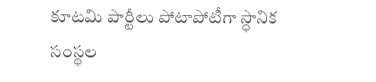కూటమి పార్టీలు పోటాపోటీగా స్ధానిక సంస్థల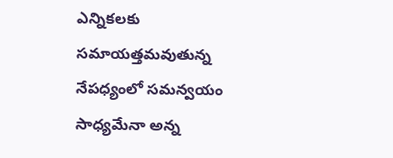ఎన్నికలకు సమాయత్తమవుతున్న నేపధ్యంలో సమన్వయం సాధ్యమేనా అన్న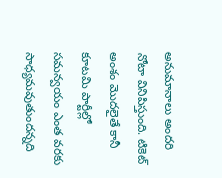అనుమానాలు అందరి నోటా వినిపిస్తుంది. టికెట్ అంశం మొదలైతే కానీ కూటమి పార్టీల్లో సమన్వయం ఎంత వరకు సాధ్యమవుతుందన్నది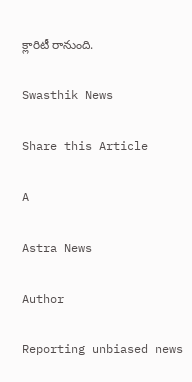క్లారిటీ రానుంది.

Swasthik News

Share this Article

A

Astra News

Author

Reporting unbiased news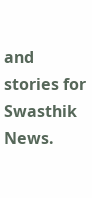and stories for Swasthik News.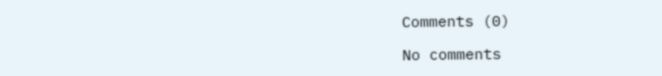Comments (0)

No comments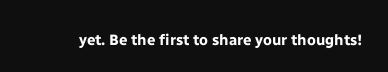yet. Be the first to share your thoughts!